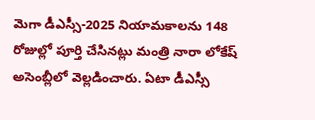మెగా డీఎస్సీ-2025 నియామకాలను 148 రోజుల్లో పూర్తి చేసినట్లు మంత్రి నారా లోకేష్ అసెంబ్లీలో వెల్లడించారు. ఏటా డీఎస్సీ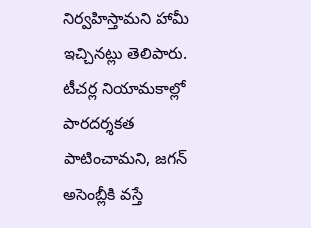నిర్వహిస్తామని హామీ ఇచ్చినట్లు తెలిపారు. టీచర్ల నియామకాల్లో పారదర్శకత పాటించామని, జగన్ అసెంబ్లీకి వస్తే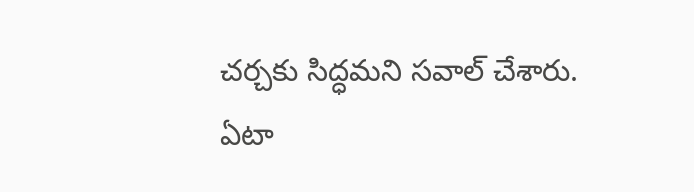చర్చకు సిద్ధమని సవాల్ చేశారు.
ఏటా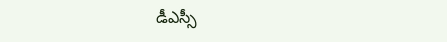డీఎస్సీ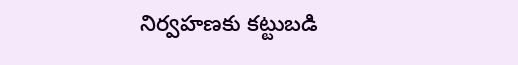నిర్వహణకు కట్టుబడి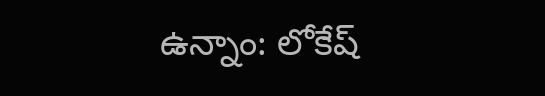ఉన్నాం: లోకేష్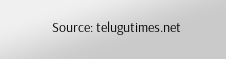Source: telugutimes.net